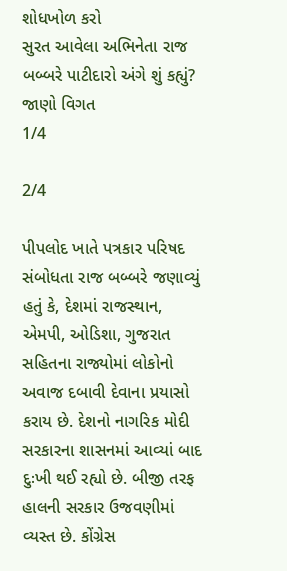શોધખોળ કરો
સુરત આવેલા અભિનેતા રાજ બબ્બરે પાટીદારો અંગે શું કહ્યું? જાણો વિગત
1/4

2/4

પીપલોદ ખાતે પત્રકાર પરિષદ સંબોધતા રાજ બબ્બરે જણાવ્યું હતું કે, દેશમાં રાજસ્થાન, એમપી, ઓડિશા, ગુજરાત સહિતના રાજ્યોમાં લોકોનો અવાજ દબાવી દેવાના પ્રયાસો કરાય છે. દેશનો નાગરિક મોદી સરકારના શાસનમાં આવ્યાં બાદ દુઃખી થઈ રહ્યો છે. બીજી તરફ હાલની સરકાર ઉજવણીમાં વ્યસ્ત છે. કોંગ્રેસ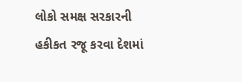લોકો સમક્ષ સરકારની હકીકત રજૂ કરવા દેશમાં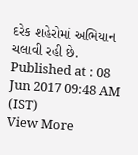દરેક શહેરોમાં અભિયાન ચલાવી રહી છે.
Published at : 08 Jun 2017 09:48 AM (IST)
View More